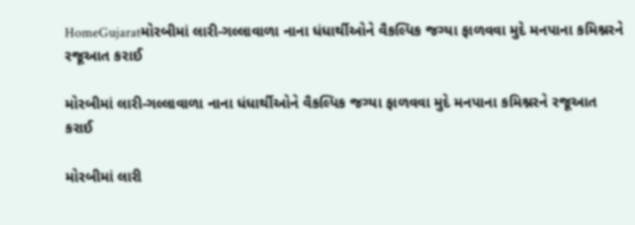HomeGujaratમોરબીમાં લારી-ગલ્લાવાળા નાના ધંધાર્થીઓને વૈકલ્પિક જગ્યા ફાળવવા મુદે મનપાના કમિશ્નરને રજૂઆત કરાઈ

મોરબીમાં લારી-ગલ્લાવાળા નાના ધંધાર્થીઓને વૈકલ્પિક જગ્યા ફાળવવા મુદે મનપાના કમિશ્નરને રજૂઆત કરાઈ

મોરબીમાં લારી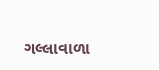ગલ્લાવાળા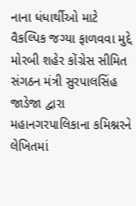નાના ધંધાર્થીઓ માટે વૈકલ્પિક જગ્યા ફાળવવા મુદ્દે મોરબી શહેર કોંગ્રેસ સીમિત સંગઠન મંત્રી સુરપાલસિંહ જાડેજા દ્વારા મહાનગરપાલિકાના કમિશ્નરને લેખિતમાં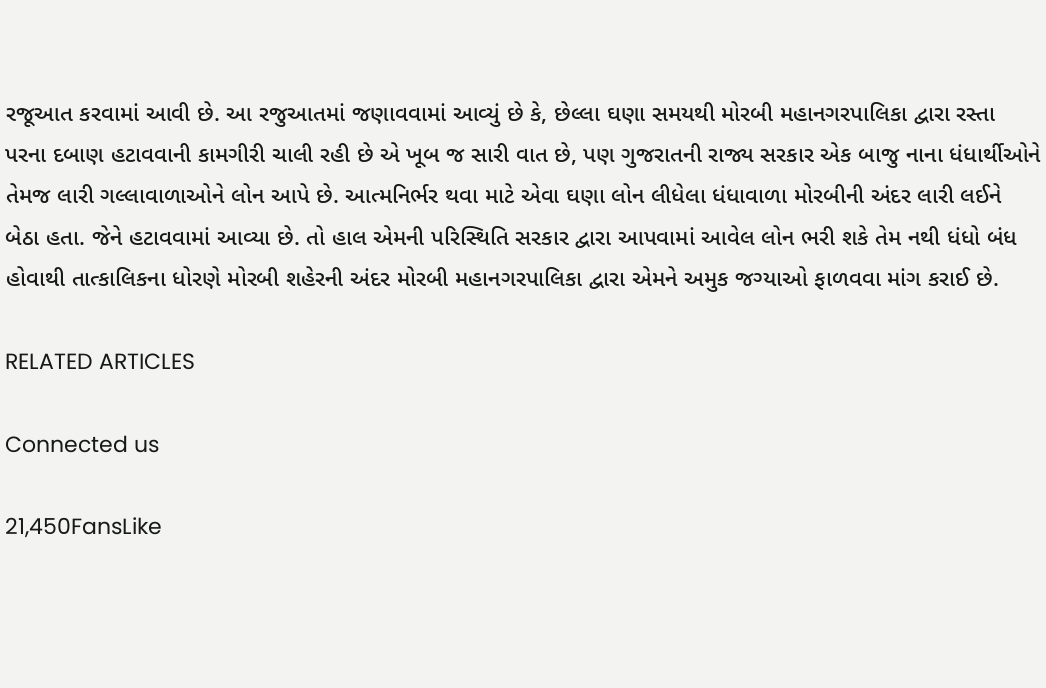રજૂઆત કરવામાં આવી છે. આ રજુઆતમાં જણાવવામાં આવ્યું છે કે, છેલ્લા ઘણા સમયથી મોરબી મહાનગરપાલિકા દ્વારા રસ્તા પરના દબાણ હટાવવાની કામગીરી ચાલી રહી છે એ ખૂબ જ સારી વાત છે, પણ ગુજરાતની રાજ્ય સરકાર એક બાજુ નાના ધંધાર્થીઓને તેમજ લારી ગલ્લાવાળાઓને લોન આપે છે. આત્મનિર્ભર થવા માટે એવા ઘણા લોન લીધેલા ધંધાવાળા મોરબીની અંદર લારી લઈને બેઠા હતા. જેને હટાવવામાં આવ્યા છે. તો હાલ એમની પરિસ્થિતિ સરકાર દ્વારા આપવામાં આવેલ લોન ભરી શકે તેમ નથી ધંધો બંધ હોવાથી તાત્કાલિકના ધોરણે મોરબી શહેરની અંદર મોરબી મહાનગરપાલિકા દ્વારા એમને અમુક જગ્યાઓ ફાળવવા માંગ કરાઈ છે.

RELATED ARTICLES

Connected us

21,450FansLike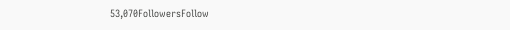53,070FollowersFollow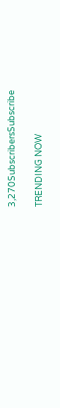3,270SubscribersSubscribe

TRENDING NOW